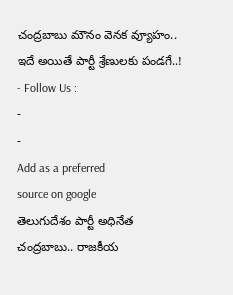చంద్రబాబు మౌనం వెనక వ్యూహం.. ఇదే అయితే పార్టీ శ్రేణులకు పండగే..!
- Follow Us :
-
-
Add as a preferred
source on google
తెలుగుదేశం పార్టీ అధినేత చంద్రబాబు.. రాజకీయ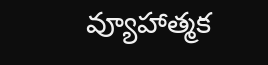వ్యూహాత్మక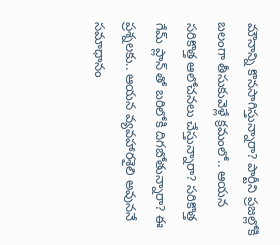మౌనాన్ని కొనసాగిస్తున్నారా? పార్టీని ప్రజల్లోకి బలంగా తీసుకువెళ్లే క్రమంలో.. ఆయన సరికొత్త ఆలోచనలు చేస్తున్నారా? సరికొత్త గేమ్ ప్లాన్ తో బరిలోకి దిగబోతున్నారా? ఈ ప్రశ్నలకు.. ఆయన వ్యవహారశైలి అవుననే సమాధానం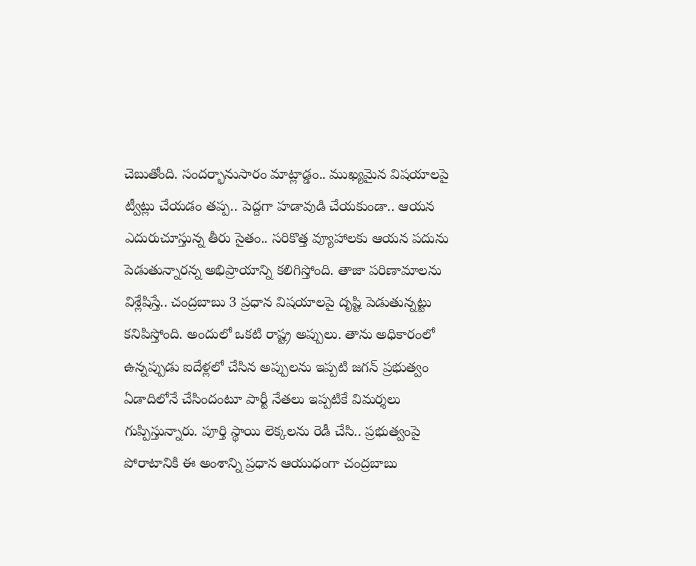చెబుతోంది. సందర్భానుసారం మాట్లాడ్డం.. ముఖ్యమైన విషయాలపై ట్వీట్లు చేయడం తప్ప.. పెద్దగా హడావుడి చేయకుండా.. ఆయన ఎదురుచూస్తున్న తీరు సైతం.. సరికొత్త వ్యూహాలకు ఆయన పదును పెడుతున్నారన్న అభిప్రాయాన్ని కలిగిస్తోంది. తాజా పరిణామాలను విశ్లేషిస్తే.. చంద్రబాబు 3 ప్రధాన విషయాలపై దృష్టి పెడుతున్నట్టు కనిపిస్తోంది. అందులో ఒకటి రాష్ట్ర అప్పులు. తాను అధికారంలో ఉన్నప్పుడు ఐదేళ్లలో చేసిన అప్పులను ఇప్పటి జగన్ ప్రభుత్వం ఏడాదిలోనే చేసిందంటూ పార్టీ నేతలు ఇప్పటికే విమర్శలు గుప్పిస్తున్నారు. పూర్తి స్థాయి లెక్కలను రెడీ చేసి.. ప్రభుత్వంపై పోరాటానికి ఈ అంశాన్ని ప్రధాన ఆయుధంగా చంద్రబాబు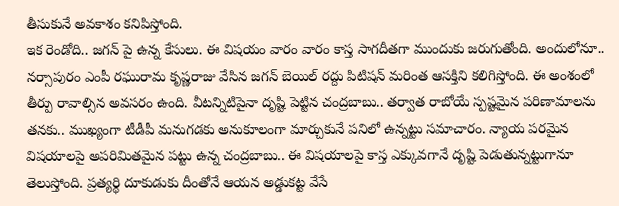తీసుకునే అవకాశం కనిపిస్తోంది.
ఇక రెండోది.. జగన్ పై ఉన్న కేసులు. ఈ విషయం వారం వారం కాస్త సాగదీతగా ముందుకు జరుగుతోంది. అందులోనూ.. నర్సాపురం ఎంపీ రఘురామ కృష్ణరాజు వేసిన జగన్ బెయిల్ రద్దు పిటిషన్ మరింత ఆసక్తిని కలిగిస్తోంది. ఈ అంశంలో తీర్పు రావాల్సిన అవసరం ఉంది. వీటన్నిటిపైనా దృష్టి పెట్టిన చంద్రబాబు.. తర్వాత రాబోయే స్పష్టమైన పరిణామాలను తనకు.. ముఖ్యంగా టీడీపీ మనుగడకు అనుకూలంగా మార్చుకునే పనిలో ఉన్నట్టు సమాచారం. న్యాయ పరమైన విషయాలపై అపరిమితమైన పట్టు ఉన్న చంద్రబాబు.. ఈ విషయాలపై కాస్త ఎక్కువగానే దృష్టి పెడుతున్నట్టుగానూ తెలుస్తోంది. ప్రత్యర్థి దూకుడుకు దీంతోనే ఆయన అడ్డుకట్ట వేసే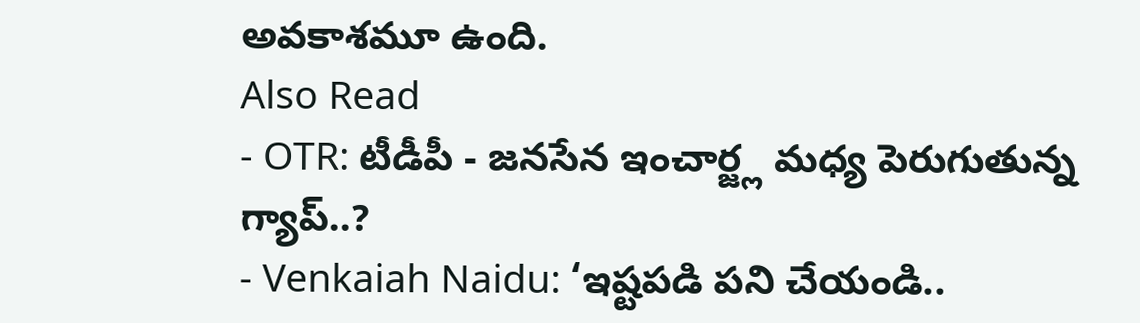అవకాశమూ ఉంది.
Also Read
- OTR: టీడీపీ - జనసేన ఇంచార్జ్ల మధ్య పెరుగుతున్న గ్యాప్..?
- Venkaiah Naidu: ‘ఇష్టపడి పని చేయండి..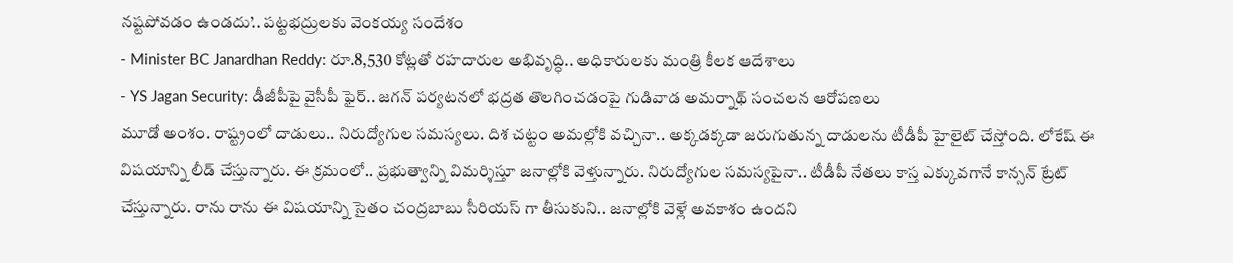నష్టపోవడం ఉండదు’.. పట్టభద్రులకు వెంకయ్య సందేశం
- Minister BC Janardhan Reddy: రూ.8,530 కోట్లతో రహదారుల అభివృద్ధి.. అధికారులకు మంత్రి కీలక ఆదేశాలు
- YS Jagan Security: డీజీపీపై వైసీపీ ఫైర్.. జగన్ పర్యటనలో భద్రత తొలగించడంపై గుడివాడ అమర్నాథ్ సంచలన ఆరోపణలు
మూడో అంశం. రాష్ట్రంలో దాడులు.. నిరుద్యోగుల సమస్యలు. దిశ చట్టం అమల్లోకి వచ్చినా.. అక్కడక్కడా జరుగుతున్న దాడులను టీడీపీ హైలైట్ చేస్తోంది. లోకేష్ ఈ విషయాన్ని లీడ్ చేస్తున్నారు. ఈ క్రమంలో.. ప్రభుత్వాన్ని విమర్శిస్తూ జనాల్లోకి వెళ్తున్నారు. నిరుద్యోగుల సమస్యపైనా.. టీడీపీ నేతలు కాస్త ఎక్కువగానే కాన్సన్ ట్రేట్ చేస్తున్నారు. రాను రాను ఈ విషయాన్ని సైతం చంద్రబాబు సీరియస్ గా తీసుకుని.. జనాల్లోకి వెళ్లే అవకాశం ఉందని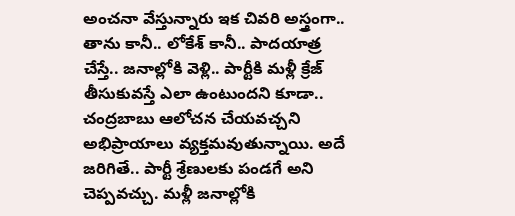అంచనా వేస్తున్నారు ఇక చివరి అస్త్రంగా.. తాను కానీ.. లోకేశ్ కానీ.. పాదయాత్ర చేస్తే.. జనాల్లోకి వెళ్లి.. పార్టీకి మళ్లీ క్రేజ్ తీసుకువస్తే ఎలా ఉంటుందని కూడా.. చంద్రబాబు ఆలోచన చేయవచ్చని అభిప్రాయాలు వ్యక్తమవుతున్నాయి. అదే జరిగితే.. పార్టీ శ్రేణులకు పండగే అని చెప్పవచ్చు. మళ్లీ జనాల్లోకి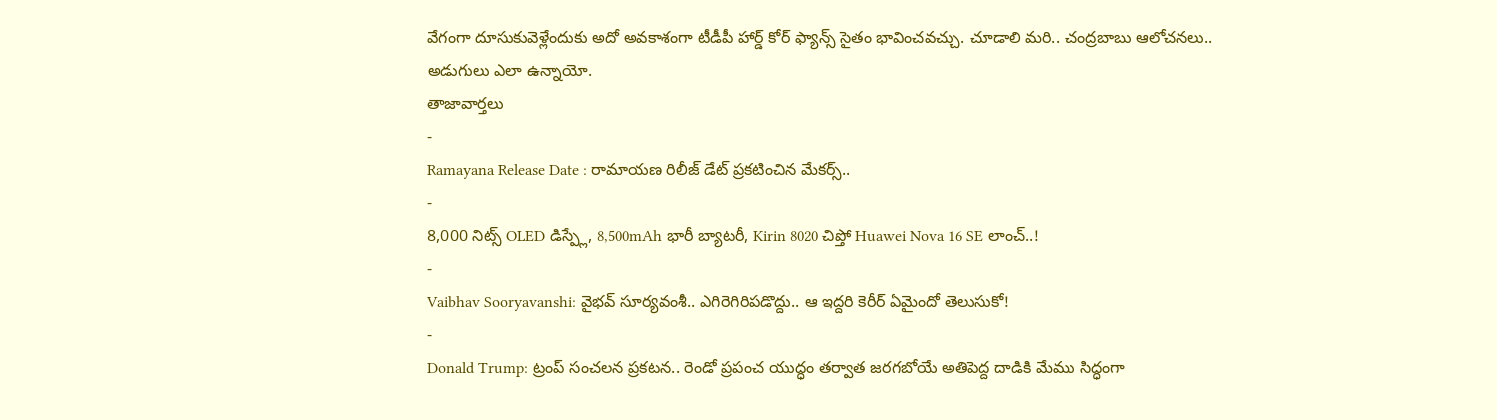వేగంగా దూసుకువెళ్లేందుకు అదో అవకాశంగా టీడీపీ హార్డ్ కోర్ ఫ్యాన్స్ సైతం భావించవచ్చు. చూడాలి మరి.. చంద్రబాబు ఆలోచనలు.. అడుగులు ఎలా ఉన్నాయో.
తాజావార్తలు
-
Ramayana Release Date : రామాయణ రిలీజ్ డేట్ ప్రకటించిన మేకర్స్..
-
8,000 నిట్స్ OLED డిస్ప్లే, 8,500mAh భారీ బ్యాటరీ, Kirin 8020 చిప్తో Huawei Nova 16 SE లాంచ్..!
-
Vaibhav Sooryavanshi: వైభవ్ సూర్యవంశీ.. ఎగిరెగిరిపడొద్దు.. ఆ ఇద్దరి కెరీర్ ఏమైందో తెలుసుకో!
-
Donald Trump: ట్రంప్ సంచలన ప్రకటన.. రెండో ప్రపంచ యుద్ధం తర్వాత జరగబోయే అతిపెద్ద దాడికి మేము సిద్ధంగా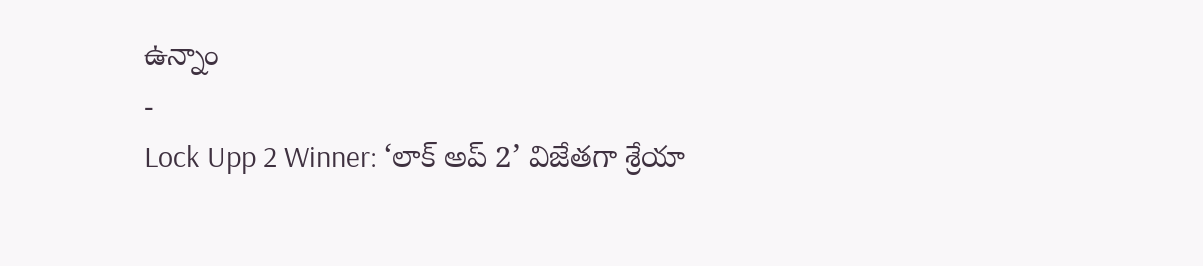ఉన్నాం
-
Lock Upp 2 Winner: ‘లాక్ అప్ 2’ విజేతగా శ్రేయా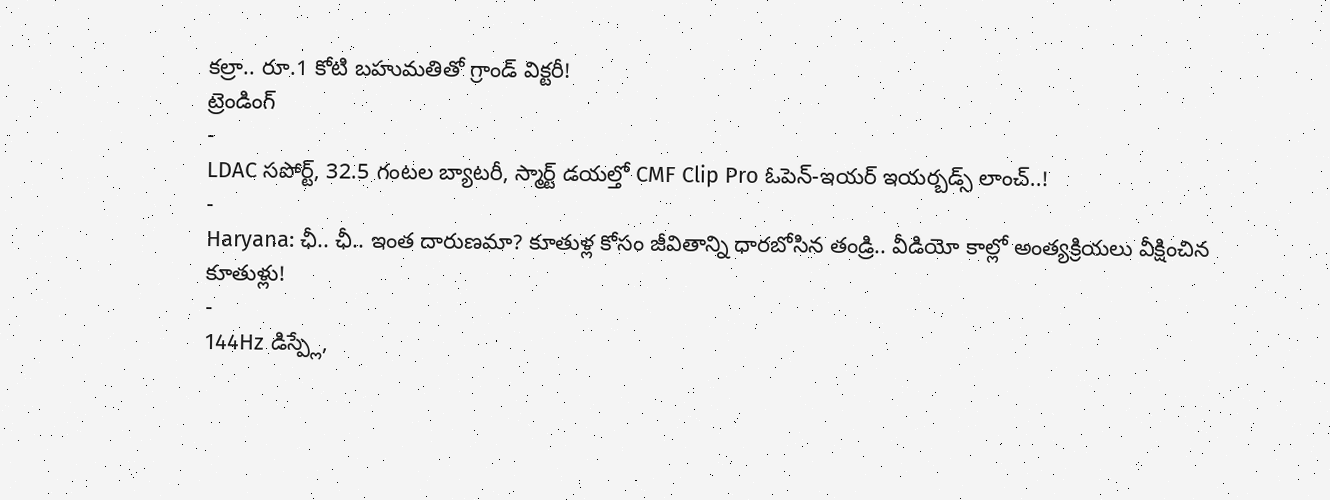కల్రా.. రూ.1 కోటి బహుమతితో గ్రాండ్ విక్టరీ!
ట్రెండింగ్
-
LDAC సపోర్ట్, 32.5 గంటల బ్యాటరీ, స్మార్ట్ డయల్తో CMF Clip Pro ఓపెన్-ఇయర్ ఇయర్బడ్స్ లాంచ్..!
-
Haryana: ఛీ.. ఛీ.. ఇంత దారుణమా? కూతుళ్ల కోసం జీవితాన్ని ధారబోసిన తండ్రి.. వీడియో కాల్లో అంత్యక్రియలు వీక్షించిన కూతుళ్లు!
-
144Hz డిస్ప్లే,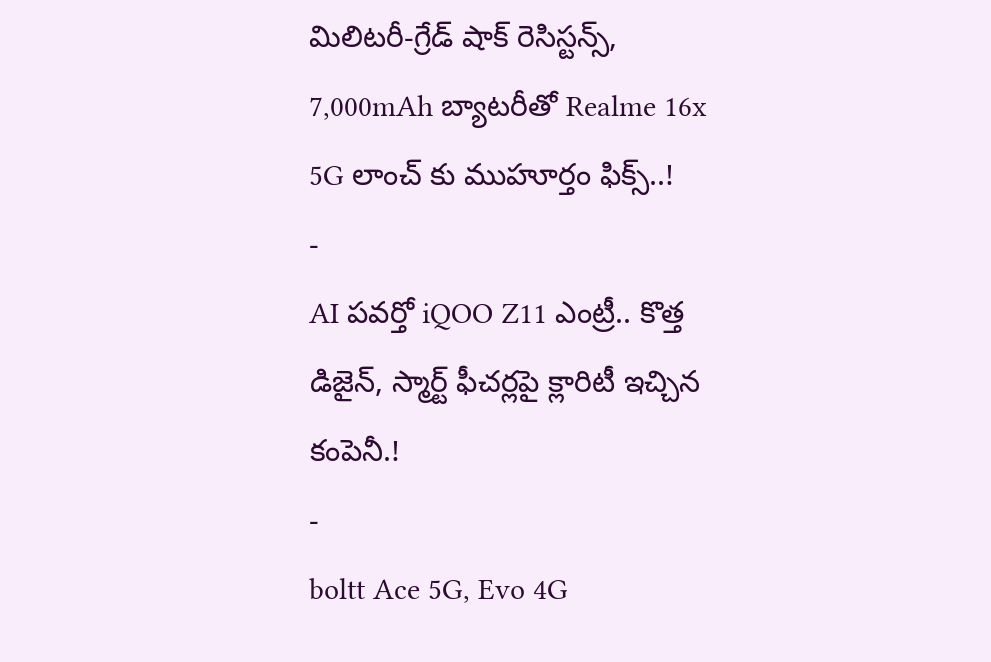మిలిటరీ-గ్రేడ్ షాక్ రెసిస్టన్స్, 7,000mAh బ్యాటరీతో Realme 16x 5G లాంచ్ కు ముహూర్తం ఫిక్స్..!
-
AI పవర్తో iQOO Z11 ఎంట్రీ.. కొత్త డిజైన్, స్మార్ట్ ఫీచర్లపై క్లారిటీ ఇచ్చిన కంపెనీ.!
-
boltt Ace 5G, Evo 4G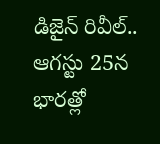డిజైన్ రివీల్.. ఆగస్టు 25న భారత్లో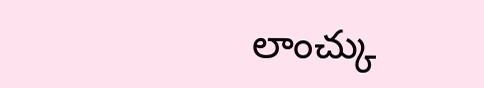లాంచ్కు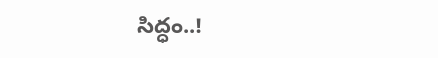సిద్ధం..!